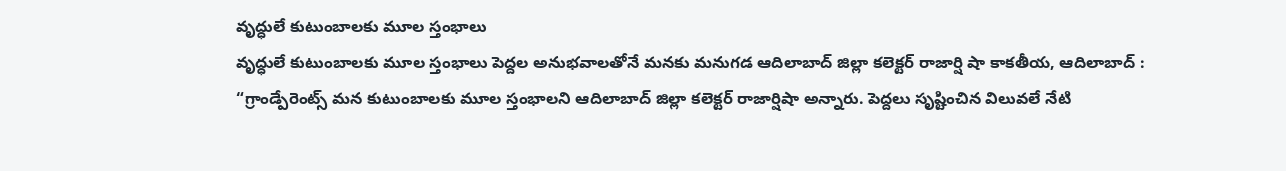వృద్ధులే కుటుంబాలకు మూల స్తంభాలు
వృద్ధులే కుటుంబాలకు మూల స్తంభాలు పెద్దల అనుభవాలతోనే మనకు మనుగడ ఆదిలాబాద్ జిల్లా కలెక్టర్ రాజార్షి షా కాకతీయ, ఆదిలాబాద్ : “గ్రాండ్పేరెంట్స్ మన కుటుంబాలకు మూల స్తంభాలని ఆదిలాబాద్ జిల్లా కలెక్టర్ రాజార్షిషా అన్నారు. పెద్దలు సృష్టించిన విలువలే నేటి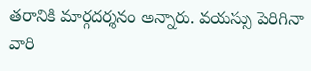తరానికి మార్గదర్శనం అన్నారు. వయస్సు పెరిగినా వారి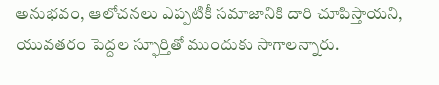అనుభవం, ఆలోచనలు ఎప్పటికీ సమాజానికి దారి చూపిస్తాయని, యువతరం పెద్దల స్ఫూర్తితో ముందుకు సాగాలన్నారు.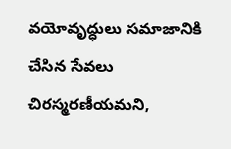వయోవృద్ధులు సమాజానికి చేసిన సేవలు చిరస్మరణీయమని,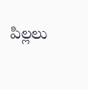పిల్లలు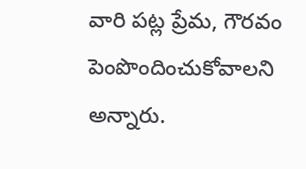వారి పట్ల ప్రేమ, గౌరవం పెంపొందించుకోవాలని అన్నారు.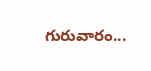గురువారం...